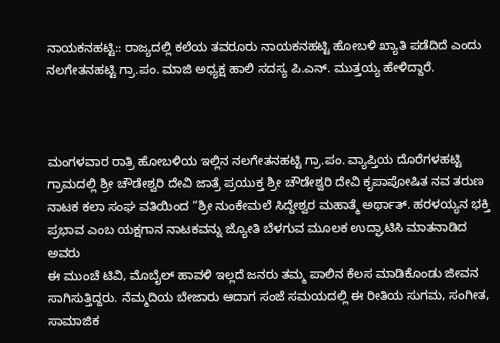ನಾಯಕನಹಟ್ಟಿ:: ರಾಜ್ಯದಲ್ಲಿ ಕಲೆಯ ತವರೂರು ನಾಯಕನಹಟ್ಟಿ ಹೋಬಳಿ ಖ್ಯಾತಿ ಪಡೆದಿದೆ ಎಂದು ನಲಗೇತನಹಟ್ಟಿ ಗ್ರಾ.ಪಂ. ಮಾಜಿ ಅಧ್ಯಕ್ಷ ಹಾಲಿ ಸದಸ್ಯ ಪಿ.ಎನ್. ಮುತ್ತಯ್ಯ ಹೇಳಿದ್ದಾರೆ.



ಮಂಗಳವಾರ ರಾತ್ರಿ ಹೋಬಳಿಯ ಇಲ್ಲಿನ ನಲಗೇತನಹಟ್ಟಿ ಗ್ರಾ.ಪಂ. ವ್ಯಾಪ್ತಿಯ ದೊರೆಗಳಹಟ್ಟಿ ಗ್ರಾಮದಲ್ಲಿ ಶ್ರೀ ಚೌಡೇಶ್ವರಿ ದೇವಿ ಜಾತ್ರೆ ಪ್ರಯುಕ್ತ ಶ್ರೀ ಚೌಡೇಶ್ವರಿ ದೇವಿ ಕೃಪಾಪೋಷಿತ ನವ ತರುಣ ನಾಟಕ ಕಲಾ ಸಂಘ ವತಿಯಿಂದ “ಶ್ರೀ ನುಂಕೇಮಲೆ ಸಿದ್ದೇಶ್ವರ ಮಹಾತ್ಮೆ ಅರ್ಥಾತ್. ಹರಳಯ್ಯನ ಭಕ್ತಿ ಪ್ರಭಾವ ಎಂಬ ಯಕ್ಷಗಾನ ನಾಟಕವನ್ನು ಜ್ಯೋತಿ ಬೆಳಗುವ ಮೂಲಕ ಉದ್ಘಾಟಿಸಿ ಮಾತನಾಡಿದ ಅವರು
ಈ ಮುಂಚೆ ಟಿವಿ, ಮೊಬೈಲ್ ಹಾವಳಿ ಇಲ್ಲದೆ ಜನರು ತಮ್ಮ ಪಾಲಿನ ಕೆಲಸ ಮಾಡಿಕೊಂಡು ಜೀವನ ಸಾಗಿಸುತ್ತಿದ್ದರು. ನೆಮ್ಮದಿಯ ಬೇಜಾರು ಆದಾಗ ಸಂಜೆ ಸಮಯದಲ್ಲಿ ಈ ರೀತಿಯ ಸುಗಮ, ಸಂಗೀತ, ಸಾಮಾಜಿಕ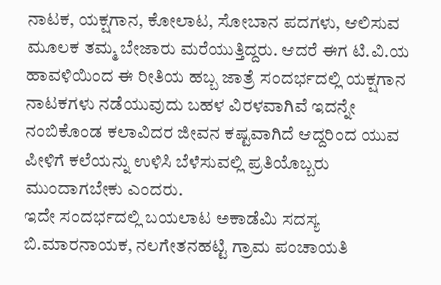ನಾಟಕ, ಯಕ್ಷಗಾನ, ಕೋಲಾಟ, ಸೋಬಾನ ಪದಗಳು, ಆಲಿಸುವ ಮೂಲಕ ತಮ್ಮ ಬೇಜಾರು ಮರೆಯುತ್ತಿದ್ದರು. ಆದರೆ ಈಗ ಟಿ.ವಿ.ಯ ಹಾವಳಿಯಿಂದ ಈ ರೀತಿಯ ಹಬ್ಬ ಜಾತ್ರೆ ಸಂದರ್ಭದಲ್ಲಿ ಯಕ್ಷಗಾನ ನಾಟಕಗಳು ನಡೆಯುವುದು ಬಹಳ ವಿರಳವಾಗಿವೆ ಇದನ್ನೇ ನಂಬಿಕೊಂಡ ಕಲಾವಿದರ ಜೀವನ ಕಷ್ಟವಾಗಿದೆ ಆದ್ದರಿಂದ ಯುವ ಪೀಳಿಗೆ ಕಲೆಯನ್ನು ಉಳಿಸಿ ಬೆಳೆಸುವಲ್ಲಿ ಪ್ರತಿಯೊಬ್ಬರು ಮುಂದಾಗಬೇಕು ಎಂದರು.
ಇದೇ ಸಂದರ್ಭದಲ್ಲಿ ಬಯಲಾಟ ಅಕಾಡೆಮಿ ಸದಸ್ಯ ಬಿ.ಮಾರನಾಯಕ, ನಲಗೇತನಹಟ್ಟಿ ಗ್ರಾಮ ಪಂಚಾಯತಿ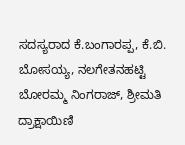ಸದಸ್ಯರಾದ ಕೆ.ಬಂಗಾರಪ್ಪ, ಕೆ.ಬಿ. ಬೋಸಯ್ಯ, ನಲಗೇತನಹಟ್ಟಿ ಬೋರಮ್ಮ ನಿಂಗರಾಜ್, ಶ್ರೀಮತಿ ದ್ರಾಕ್ಷಾಯಿಣಿ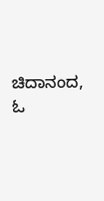ಚಿದಾನಂದ, ಓ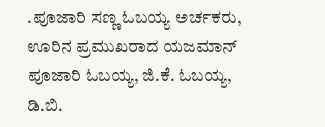.ಪೂಜಾರಿ ಸಣ್ಣ ಓಬಯ್ಯ ಅರ್ಚಕರು, ಊರಿನ ಪ್ರಮುಖರಾದ ಯಜಮಾನ್ ಪೂಜಾರಿ ಓಬಯ್ಯ, ಜಿ.ಕೆ. ಓಬಯ್ಯ, ಡಿ.ಬಿ.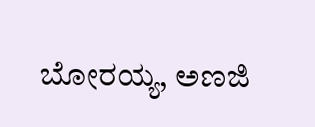ಬೋರಯ್ಯ, ಅಣಜಿ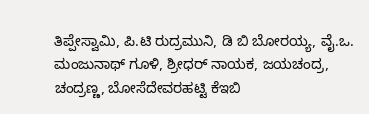ತಿಪ್ಪೇಸ್ವಾಮಿ, ಪಿ.ಟಿ ರುದ್ರಮುನಿ, ಡಿ ಬಿ ಬೋರಯ್ಯ, ವೈ.ಒ. ಮಂಜುನಾಥ್ ಗೂಳಿ, ಶ್ರೀಧರ್ ನಾಯಕ, ಜಯಚಂದ್ರ, ಚಂದ್ರಣ್ಣ, ಬೋಸೆದೇವರಹಟ್ಟಿ ಕೆಇಬಿ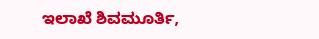ಇಲಾಖೆ ಶಿವಮೂರ್ತಿ,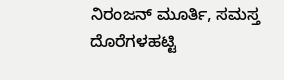ನಿರಂಜನ್ ಮೂರ್ತಿ, ಸಮಸ್ತ ದೊರೆಗಳಹಟ್ಟಿ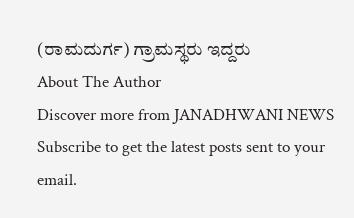(ರಾಮದುರ್ಗ) ಗ್ರಾಮಸ್ಥರು ಇದ್ದರು
About The Author
Discover more from JANADHWANI NEWS
Subscribe to get the latest posts sent to your email.